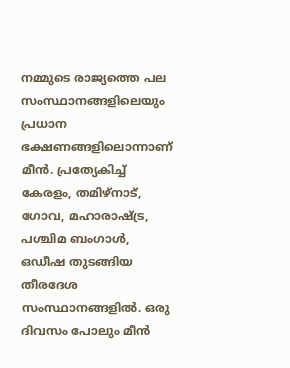നമ്മുടെ രാജ്യത്തെ പല സംസ്ഥാനങ്ങളിലെയും പ്രധാന ഭക്ഷണങ്ങളിലൊന്നാണ് മീൻ. പ്രത്യേകിച്ച് കേരളം, തമിഴ്നാട്, ഗോവ, മഹാരാഷ്ട്ര, പശ്ചിമ ബംഗാൾ, ഒഡീഷ തുടങ്ങിയ തീരദേശ സംസ്ഥാനങ്ങളിൽ. ഒരു ദിവസം പോലും മീൻ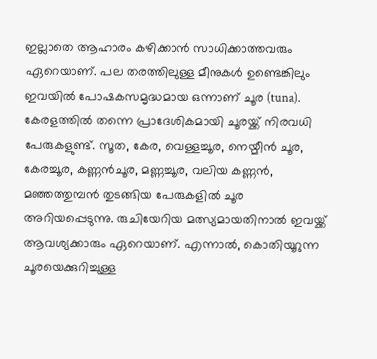ഇല്ലാതെ ആഹാരം കഴിക്കാൻ സാധിക്കാത്തവരും ഏറെയാണ്. പല തരത്തിലുള്ള മീനുകൾ ഉണ്ടെങ്കിലും ഇവയിൽ പോഷകസമൃദ്ധമായ ഒന്നാണ് ചൂര (tuna).
കേരളത്തിൽ തന്നെ പ്രാദേശികമായി ചൂരയ്ക്ക് നിരവധി പേരുകളുണ്ട്. സൂത, കേര, വെള്ളച്ചൂര, നെയ്മീൻ ചൂര, കേരച്ചൂര, കണ്ണൻചൂര, മണ്ണച്ചൂര, വലിയ കണ്ണൻ, മഞ്ഞത്തുമ്പൻ തുടങ്ങിയ പേരുകളിൽ ചൂര അറിയപ്പെടുന്നു. രുചിയേറിയ മത്സ്യമായതിനാൽ ഇവയ്ക്ക് ആവശ്യക്കാരും ഏറെയാണ്. എന്നാൽ, കൊതിയൂറുന്ന ചൂരയെക്കുറിച്ചുള്ള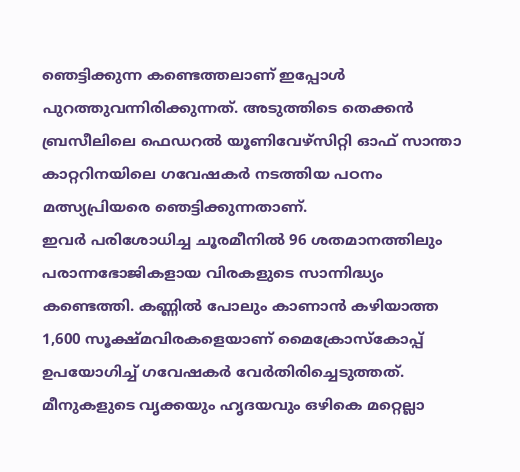ഞെട്ടിക്കുന്ന കണ്ടെത്തലാണ് ഇപ്പോൾ പുറത്തുവന്നിരിക്കുന്നത്. അടുത്തിടെ തെക്കൻ ബ്രസീലിലെ ഫെഡറൽ യൂണിവേഴ്സിറ്റി ഓഫ് സാന്താ കാറ്ററിനയിലെ ഗവേഷകർ നടത്തിയ പഠനം മത്സ്യപ്രിയരെ ഞെട്ടിക്കുന്നതാണ്.
ഇവർ പരിശോധിച്ച ചൂരമീനിൽ 96 ശതമാനത്തിലും പരാന്നഭോജികളായ വിരകളുടെ സാന്നിദ്ധ്യം കണ്ടെത്തി. കണ്ണിൽ പോലും കാണാൻ കഴിയാത്ത 1,600 സൂക്ഷ്മവിരകളെയാണ് മൈക്രോസ്കോപ്പ് ഉപയോഗിച്ച് ഗവേഷകർ വേർതിരിച്ചെടുത്തത്. മീനുകളുടെ വൃക്കയും ഹൃദയവും ഒഴികെ മറ്റെല്ലാ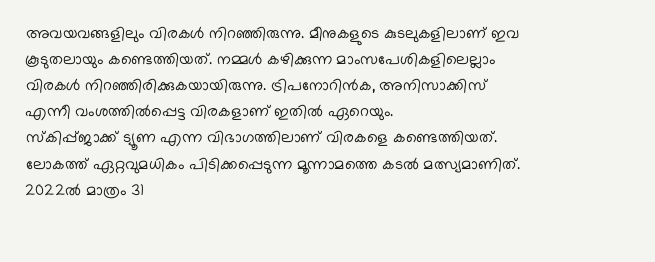അവയവങ്ങളിലും വിരകൾ നിറഞ്ഞിരുന്നു. മീനുകളുടെ കുടലുകളിലാണ് ഇവ കൂടുതലായും കണ്ടെത്തിയത്. നമ്മൾ കഴിക്കുന്ന മാംസപേശികളിലെല്ലാം വിരകൾ നിറഞ്ഞിരിക്കുകയായിരുന്നു. ട്രിപനോറിൻക, അനിസാക്കിസ് എന്നീ വംശത്തിൽപ്പെട്ട വിരകളാണ് ഇതിൽ ഏറെയും.
സ്കിപ്പ്ജാക്ക് ട്യൂണ എന്ന വിഭാഗത്തിലാണ് വിരകളെ കണ്ടെത്തിയത്. ലോകത്ത് ഏറ്റവുമധികം പിടിക്കപ്പെടുന്ന മൂന്നാമത്തെ കടൽ മത്സ്യമാണിത്. 2022ൽ മാത്രം 31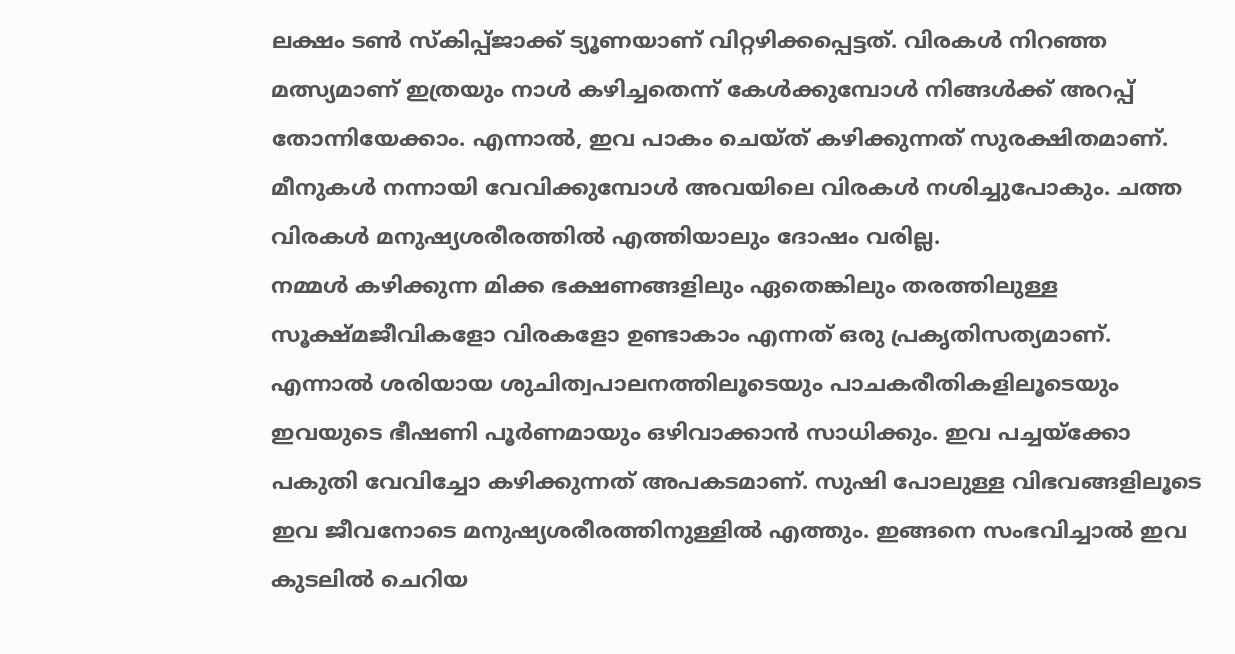ലക്ഷം ടൺ സ്കിപ്പ്ജാക്ക് ട്യൂണയാണ് വിറ്റഴിക്കപ്പെട്ടത്. വിരകൾ നിറഞ്ഞ മത്സ്യമാണ് ഇത്രയും നാൾ കഴിച്ചതെന്ന് കേൾക്കുമ്പോൾ നിങ്ങൾക്ക് അറപ്പ് തോന്നിയേക്കാം. എന്നാൽ, ഇവ പാകം ചെയ്ത് കഴിക്കുന്നത് സുരക്ഷിതമാണ്. മീനുകൾ നന്നായി വേവിക്കുമ്പോൾ അവയിലെ വിരകൾ നശിച്ചുപോകും. ചത്ത വിരകൾ മനുഷ്യശരീരത്തിൽ എത്തിയാലും ദോഷം വരില്ല.
നമ്മൾ കഴിക്കുന്ന മിക്ക ഭക്ഷണങ്ങളിലും ഏതെങ്കിലും തരത്തിലുള്ള സൂക്ഷ്മജീവികളോ വിരകളോ ഉണ്ടാകാം എന്നത് ഒരു പ്രകൃതിസത്യമാണ്. എന്നാൽ ശരിയായ ശുചിത്വപാലനത്തിലൂടെയും പാചകരീതികളിലൂടെയും ഇവയുടെ ഭീഷണി പൂർണമായും ഒഴിവാക്കാൻ സാധിക്കും. ഇവ പച്ചയ്ക്കോ പകുതി വേവിച്ചോ കഴിക്കുന്നത് അപകടമാണ്. സുഷി പോലുള്ള വിഭവങ്ങളിലൂടെ ഇവ ജീവനോടെ മനുഷ്യശരീരത്തിനുള്ളിൽ എത്തും. ഇങ്ങനെ സംഭവിച്ചാൽ ഇവ കുടലിൽ ചെറിയ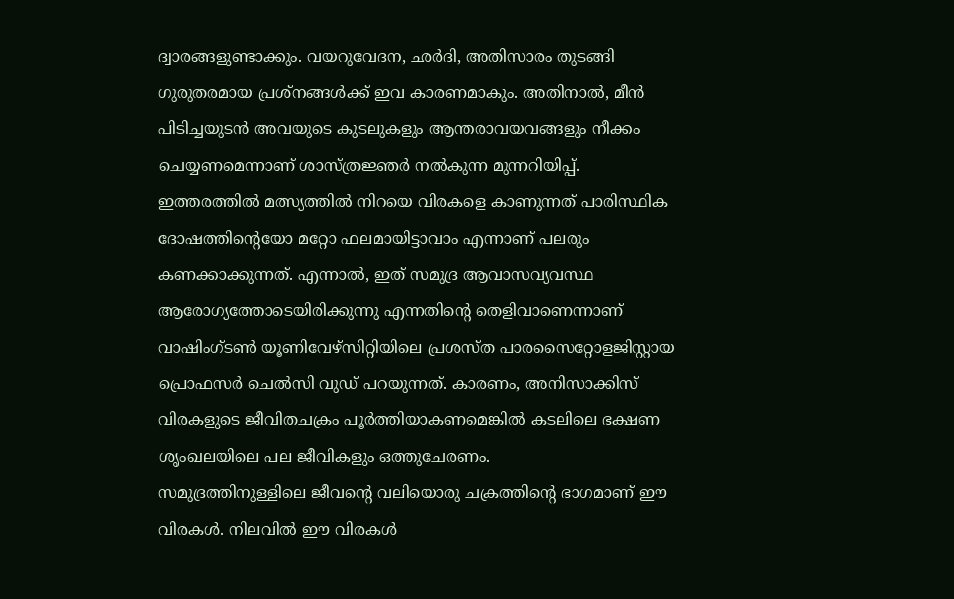ദ്വാരങ്ങളുണ്ടാക്കും. വയറുവേദന, ഛർദി, അതിസാരം തുടങ്ങി ഗുരുതരമായ പ്രശ്നങ്ങൾക്ക് ഇവ കാരണമാകും. അതിനാൽ, മീൻ പിടിച്ചയുടൻ അവയുടെ കുടലുകളും ആന്തരാവയവങ്ങളും നീക്കം ചെയ്യണമെന്നാണ് ശാസ്ത്രജ്ഞർ നൽകുന്ന മുന്നറിയിപ്പ്.
ഇത്തരത്തിൽ മത്സ്യത്തിൽ നിറയെ വിരകളെ കാണുന്നത് പാരിസ്ഥിക ദോഷത്തിന്റെയോ മറ്റോ ഫലമായിട്ടാവാം എന്നാണ് പലരും കണക്കാക്കുന്നത്. എന്നാൽ, ഇത് സമുദ്ര ആവാസവ്യവസ്ഥ ആരോഗ്യത്തോടെയിരിക്കുന്നു എന്നതിന്റെ തെളിവാണെന്നാണ് വാഷിംഗ്ടൺ യൂണിവേഴ്സിറ്റിയിലെ പ്രശസ്ത പാരസൈറ്റോളജിസ്റ്റായ പ്രൊഫസർ ചെൽസി വുഡ് പറയുന്നത്. കാരണം, അനിസാക്കിസ് വിരകളുടെ ജീവിതചക്രം പൂർത്തിയാകണമെങ്കിൽ കടലിലെ ഭക്ഷണ ശൃംഖലയിലെ പല ജീവികളും ഒത്തുചേരണം.
സമുദ്രത്തിനുള്ളിലെ ജീവന്റെ വലിയൊരു ചക്രത്തിന്റെ ഭാഗമാണ് ഈ വിരകൾ. നിലവിൽ ഈ വിരകൾ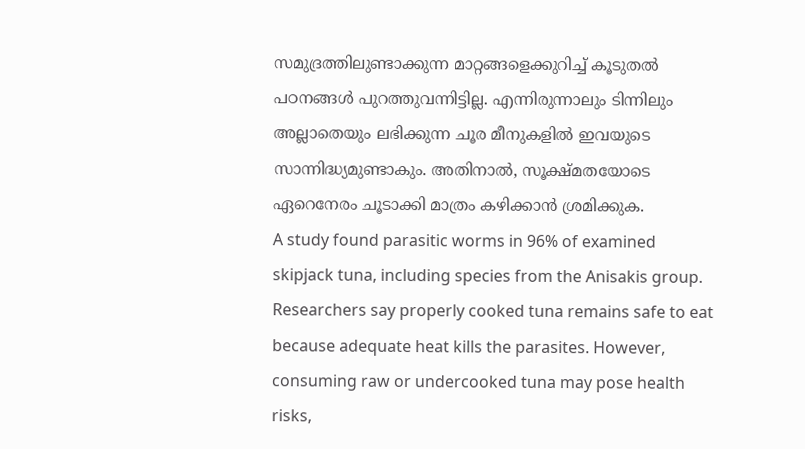സമുദ്രത്തിലുണ്ടാക്കുന്ന മാറ്റങ്ങളെക്കുറിച്ച് കൂടുതൽ പഠനങ്ങൾ പുറത്തുവന്നിട്ടില്ല. എന്നിരുന്നാലും ടിന്നിലും അല്ലാതെയും ലഭിക്കുന്ന ചൂര മീനുകളിൽ ഇവയുടെ സാന്നിദ്ധ്യമുണ്ടാകും. അതിനാൽ, സൂക്ഷ്മതയോടെ ഏറെനേരം ചൂടാക്കി മാത്രം കഴിക്കാൻ ശ്രമിക്കുക.
A study found parasitic worms in 96% of examined skipjack tuna, including species from the Anisakis group. Researchers say properly cooked tuna remains safe to eat because adequate heat kills the parasites. However, consuming raw or undercooked tuna may pose health risks,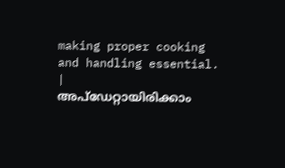making proper cooking and handling essential.
|
അപ്ഡേറ്റായിരിക്കാം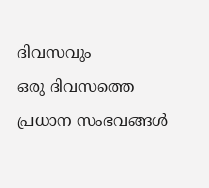ദിവസവും
ഒരു ദിവസത്തെ പ്രധാന സംഭവങ്ങൾ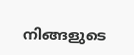നിങ്ങളുടെ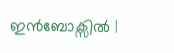ഇൻബോക്സിൽ |